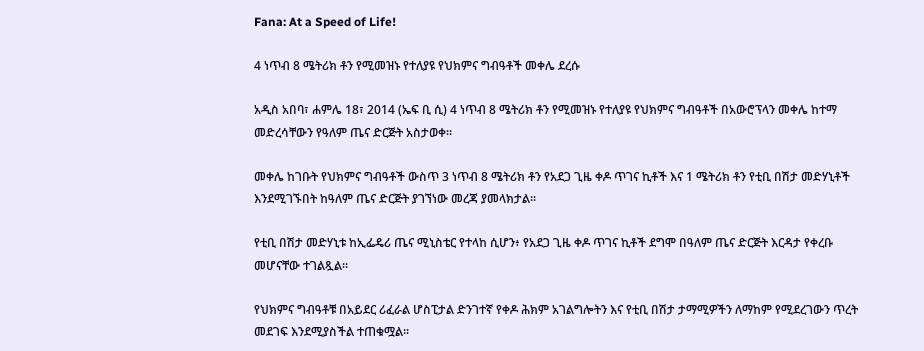Fana: At a Speed of Life!

4 ነጥብ 8 ሜትሪክ ቶን የሚመዝኑ የተለያዩ የህክምና ግብዓቶች መቀሌ ደረሱ

አዲስ አበባ፣ ሐምሌ 18፣ 2014 (ኤፍ ቢ ሲ) 4 ነጥብ 8 ሜትሪክ ቶን የሚመዝኑ የተለያዩ የህክምና ግብዓቶች በአውሮፕላን መቀሌ ከተማ መድረሳቸውን የዓለም ጤና ድርጅት አስታወቀ፡፡

መቀሌ ከገቡት የህክምና ግብዓቶች ውስጥ 3 ነጥብ 8 ሜትሪክ ቶን የአደጋ ጊዜ ቀዶ ጥገና ኪቶች እና 1 ሜትሪክ ቶን የቲቢ በሽታ መድሃኒቶች እንደሚገኙበት ከዓለም ጤና ድርጅት ያገኘነው መረጃ ያመላክታል፡፡

የቲቢ በሽታ መድሃኒቱ ከኢፌዴሪ ጤና ሚኒስቴር የተላከ ሲሆን፥ የአደጋ ጊዜ ቀዶ ጥገና ኪቶች ደግሞ በዓለም ጤና ድርጅት እርዳታ የቀረቡ መሆናቸው ተገልጿል፡፡

የህክምና ግብዓቶቹ በአይደር ሪፈራል ሆስፒታል ድንገተኛ የቀዶ ሕክም አገልግሎትን እና የቲቢ በሽታ ታማሚዎችን ለማከም የሚደረገውን ጥረት መደገፍ እንደሚያስችል ተጠቁሟል፡፡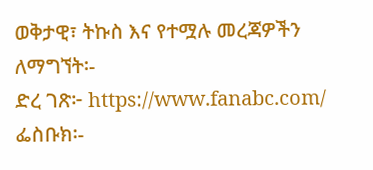ወቅታዊ፣ ትኩስ እና የተሟሉ መረጃዎችን ለማግኘት፡-
ድረ ገጽ፦ https://www.fanabc.com/
ፌስቡክ፡-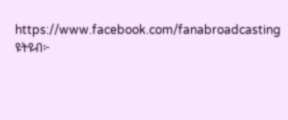https://www.facebook.com/fanabroadcasting
ዩትዩብ፦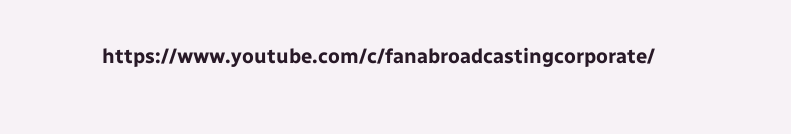https://www.youtube.com/c/fanabroadcastingcorporate/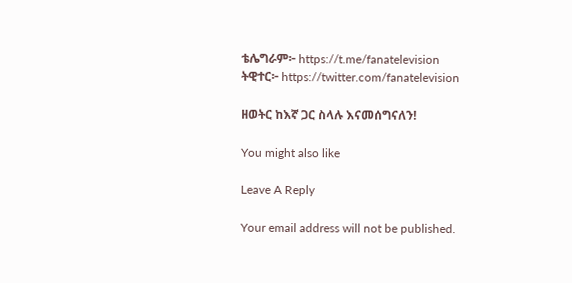ቴሌግራም፦ https://t.me/fanatelevision
ትዊተር፦ https://twitter.com/fanatelevision

ዘወትር ከእኛ ጋር ስላሉ እናመሰግናለን!

You might also like

Leave A Reply

Your email address will not be published.